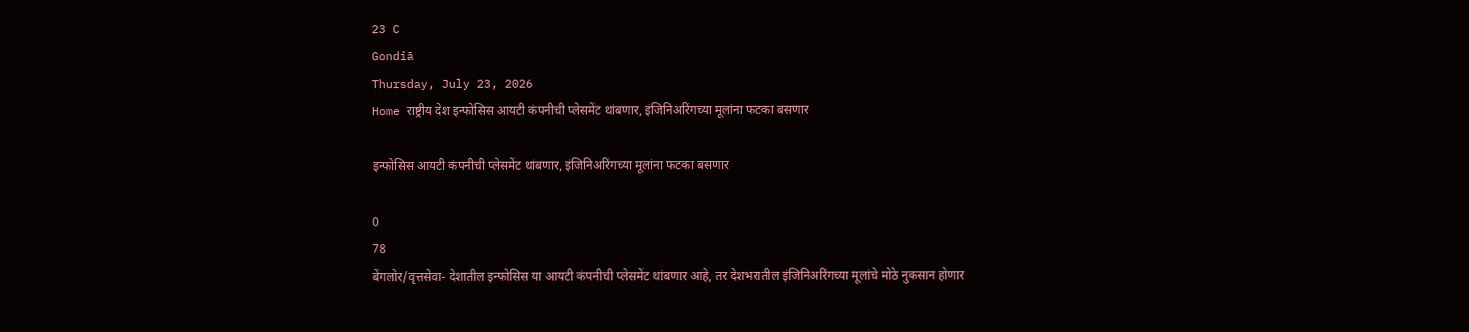23 C
Gondiā
Thursday, July 23, 2026
Home राष्ट्रीय देश इन्फोसिस आयटी कंपनीची प्लेसमेंट थांबणार, इंजिनिअरिंगच्या मूलांना फटका बसणार

इन्फोसिस आयटी कंपनीची प्लेसमेंट थांबणार, इंजिनिअरिंगच्या मूलांना फटका बसणार

0
78
बेंगलोर/वृत्तसेवा- देशातील इन्फोसिस या आयटी कंपनीची प्लेसमेंट थांबणार आहे, तर देशभरातील इंजिनिअरिंगच्या मूलांचे मोठे नुकसान होणार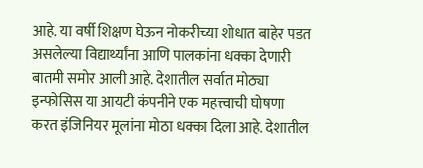आहे. या वर्षी शिक्षण घेऊन नोकरीच्या शोधात बाहेर पडत असलेल्या विद्यार्थ्यांना आणि पालकांना धक्का देणारी बातमी समोर आली आहे. देशातील सर्वात मोठ्या इन्फोसिस या आयटी कंपनीने एक महत्त्वाची घोषणा करत इंजिनियर मूलांना मोठा धक्का दिला आहे. देशातील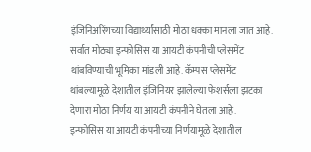इंजिनिअरिंगच्या विद्यार्थ्यांसाठी मोठा धक्का मानला जात आहे. सर्वात मोठ्या इन्फोसिस या आयटी कंपनीची प्लेसमेंट थांबविण्याची भूमिका मांडली आहे. कॅम्पस प्लेसमेंट थांबल्यामूळे देशातील इंजिनियर झालेल्या फेशर्सला झटका देणारा मोठा निर्णय या आयटी कंपनीने घेतला आहे.
इन्फोसिस या आयटी कंपनीच्या निर्णयामूळे देशातील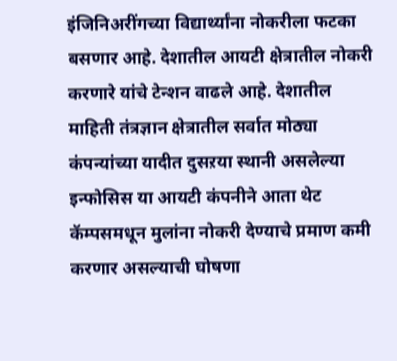इंजिनिअरींगच्या विद्यार्थ्यांना नोकरीला फटका बसणार आहे. देशातील आयटी क्षेत्रातील नोकरी करणारे यांचे टेन्शन वाढले आहे. देशातील माहिती तंत्रज्ञान क्षेत्रातील सर्वात मोठ्या कंपन्यांच्या यादीत दुसऱया स्थानी असलेल्या इन्फोसिस या आयटी कंपनीने आता थेट कॅम्पसमधून मुलांना नोकरी देण्याचे प्रमाण कमी करणार असल्याची घोषणा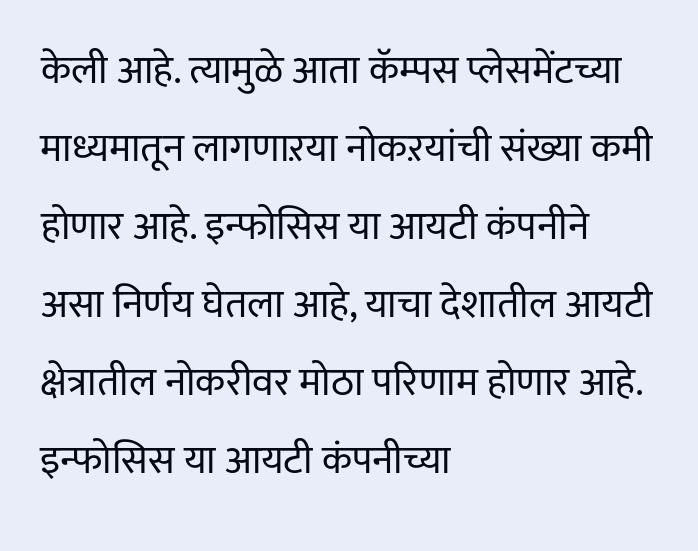केली आहे. त्यामुळे आता कॅम्पस प्लेसमेंटच्या माध्यमातून लागणाऱया नोकऱयांची संख्या कमी होणार आहे. इन्फोसिस या आयटी कंपनीने असा निर्णय घेतला आहे, याचा देशातील आयटी क्षेत्रातील नोकरीवर मोठा परिणाम होणार आहे.
इन्फोसिस या आयटी कंपनीच्या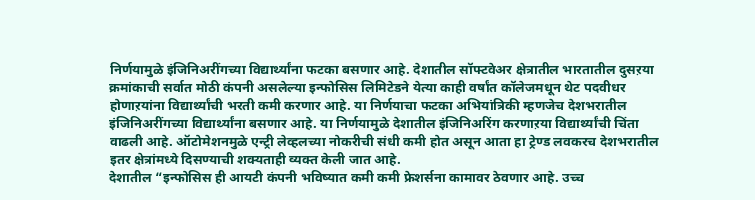निर्णयामुळे इंजिनिअरींगच्या विद्यार्थ्यांना फटका बसणार आहे. देशातील सॉफ्टवेअर क्षेत्रातील भारतातील दुसऱया क्रमांकाची सर्वात मोठी कंपनी असलेल्या इन्फोसिस लिमिटेडने येत्या काही वर्षांत कॉलेजमधून थेट पदवीधर होणाऱयांना विद्यार्थ्यांची भरती कमी करणार आहे. या निर्णयाचा फटका अभियांत्रिकी म्हणजेच देशभरातील इंजिनिअरींगच्या विद्यार्थ्यांना बसणार आहे. या निर्णयामुळे देशातील इंजिनिअरिंग करणाऱया विद्यार्थ्यांची चिंता वाढली आहे. ऑटोमेशनमुळे एन्ट्री लेव्हलच्या नोकरीची संधी कमी होत असून आता हा ट्रेण्ड लवकरच देशभरातील इतर क्षेत्रांमध्ये दिसण्याची शक्यताही व्यक्त केली जात आहे.
देशातील “इन्फोसिस ही आयटी कंपनी भविष्यात कमी कमी फ्रेशर्सना कामावर ठेवणार आहे. उच्च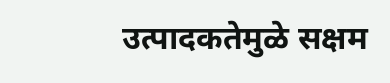उत्पादकतेमुळे सक्षम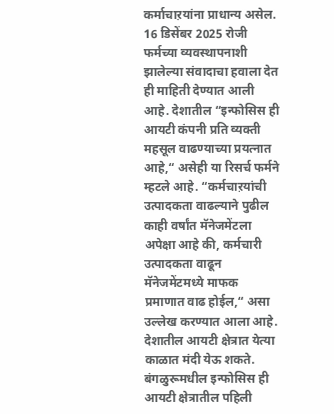कर्माचाऱयांना प्राधान्य असेल. 16 डिसेंबर 2025 रोजी फर्मच्या व्यवस्थापनाशी झालेल्या संवादाचा हवाला देत ही माहिती देण्यात आली आहे. देशातील “इन्फोसिस ही आयटी कंपनी प्रति व्यक्ती महसूल वाढण्याच्या प्रयत्नात आहे,“ असेही या रिसर्च फर्मने म्हटले आहे. “कर्मचाऱयांची उत्पादकता वाढल्याने पुढील काही वर्षांत मॅनेजमेंटला अपेक्षा आहे की, कर्मचारी उत्पादकता वाढून मॅनेजमेंटमध्ये माफक प्रमाणात वाढ होईल,“ असा उल्लेख करण्यात आला आहे.
देशातील आयटी क्षेत्रात येत्या काळात मंदी येऊ शकते. बंगळुरूमधील इन्फोसिस ही आयटी क्षेत्रातील पहिली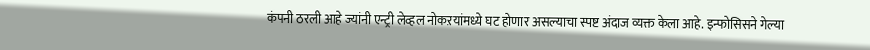कंपनी ठरली आहे ज्यांनी एन्ट्री लेव्हल नोकऱयांमध्ये घट होणार असल्याचा स्पष्ट अंदाज व्यक्त केला आहे. इन्फोसिसने गेल्या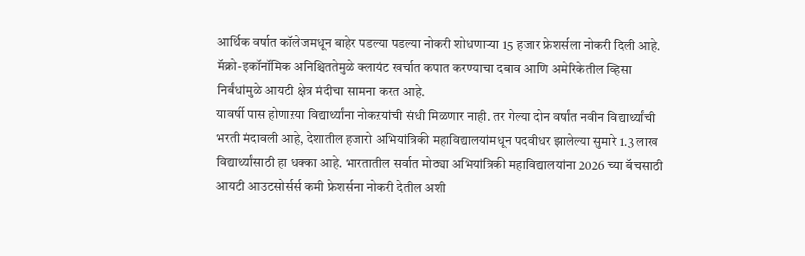आर्थिक वर्षात कॉलेजमधून बाहेर पडल्या पडल्या नोकरी शोधणाऱ्या 15 हजार फ्रेशर्सला नोकरी दिली आहे. मॅक्रो-इकॉनॉमिक अनिश्चिततेमुळे क्लायंट खर्चात कपात करण्याचा दबाव आणि अमेरिकेतील व्हिसा निर्बंधांमुळे आयटी क्षेत्र मंदीचा सामना करत आहे.
यावर्षी पास होणाऱया विद्यार्थ्यांना नोकऱयांची संधी मिळणार नाही. तर गेल्या दोन वर्षांत नवीन विद्यार्थ्यांची भरती मंदावली आहे, देशातील हजारो अभियांत्रिकी महाविद्यालयांमधून पदवीधर झालेल्या सुमारे 1.3 लाख विद्यार्थ्यांसाठी हा धक्का आहे. भारतातील सर्वात मोठ्या अभियांत्रिकी महाविद्यालयांना 2026 च्या बॅचसाठी आयटी आउटसोर्सर्स कमी फ्रेशर्सना नोकरी देतील अशी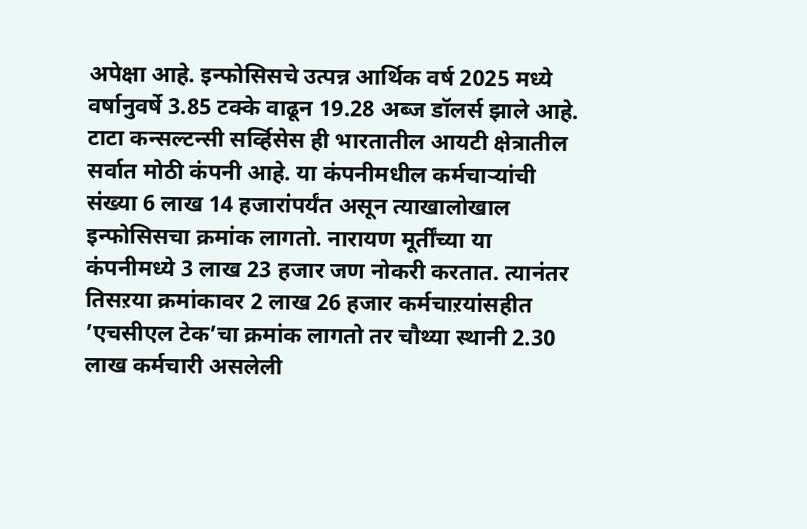अपेक्षा आहे. इन्फोसिसचे उत्पन्न आर्थिक वर्ष 2025 मध्ये वर्षानुवर्षे 3.85 टक्के वाढून 19.28 अब्ज डॉलर्स झाले आहे.
टाटा कन्सल्टन्सी सर्व्हिसेस ही भारतातील आयटी क्षेत्रातील सर्वात मोठी कंपनी आहे. या कंपनीमधील कर्मचाऱ्यांची संख्या 6 लाख 14 हजारांपर्यंत असून त्याखालोखाल इन्फोसिसचा क्रमांक लागतो. नारायण मूर्तींच्या या कंपनीमध्ये 3 लाख 23 हजार जण नोकरी करतात. त्यानंतर तिसऱया क्रमांकावर 2 लाख 26 हजार कर्मचाऱयांसहीत ’एचसीएल टेक’चा क्रमांक लागतो तर चौथ्या स्थानी 2.30 लाख कर्मचारी असलेली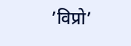’विप्रो’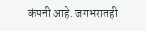कंपनी आहे. जगभरातही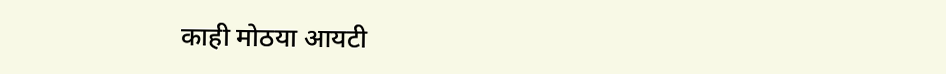काही मोठया आयटी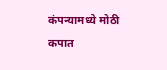कंपन्यामध्ये मोठी कपात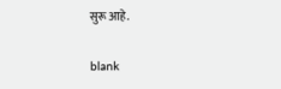सुरू आहे.

blank